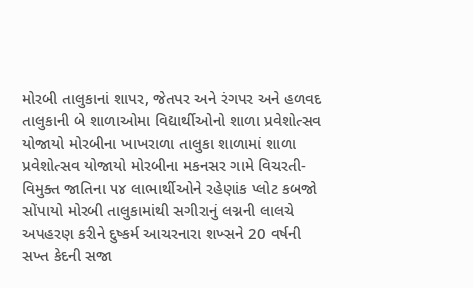મોરબી તાલુકાનાં શાપર, જેતપર અને રંગપર અને હળવદ તાલુકાની બે શાળાઓમા વિદ્યાર્થીઓનો શાળા પ્રવેશોત્સવ યોજાયો મોરબીના ખાખરાળા તાલુકા શાળામાં શાળા પ્રવેશોત્સવ યોજાયો મોરબીના મકનસર ગામે વિચરતી-વિમુક્ત જાતિના ૫૪ લાભાર્થીઓને રહેણાંક પ્લોટ કબજો સોંપાયો મોરબી તાલુકામાંથી સગીરાનું લગ્નની લાલચે અપહરણ કરીને દુષ્કર્મ આચરનારા શખ્સને 20 વર્ષની સખ્ત કેદની સજા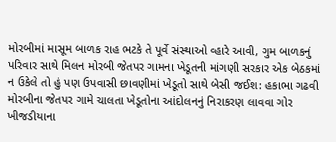મોરબીમાં માસૂમ બાળક રાહ ભટકે તે પૂર્વે સંસ્થાઓ વ્હારે આવી, ગુમ બાળકનું પરિવાર સાથે મિલન મોરબી જેતપર ગામના ખેડૂતની માંગણી સરકાર એક બેઠકમાં ન ઉકેલે તો હું પણ ઉપવાસી છાવણીમાં ખેડૂતો સાથે બેસી જઈશ: હકાભા ગઢવી મોરબીના જેતપર ગામે ચાલતા ખેડૂતોના આંદોલનનું નિરાકરણ લાવવા ગોર ખીજડીયાના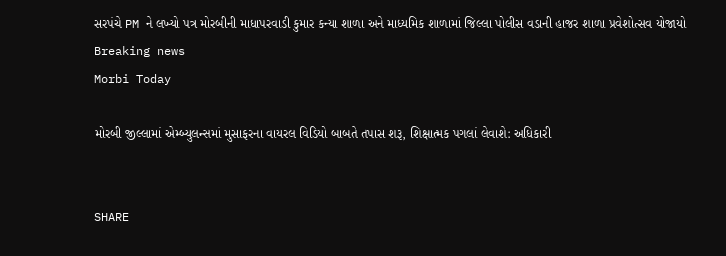સરપંચે PM ને લખ્યો પત્ર મોરબીની માધાપરવાડી કુમાર કન્યા શાળા અને માધ્યમિક શાળામાં જિલ્લા પોલીસ વડાની હાજર શાળા પ્રવેશોત્સવ યોજાયો
Breaking news
Morbi Today

મોરબી જીલ્લામાં એમ્બ્યુલન્સમાં મુસાફરના વાયરલ વિડિયો બાબતે તપાસ શરૂ, શિક્ષાત્મક પગલાં લેવાશે: અધિકારી


SHARE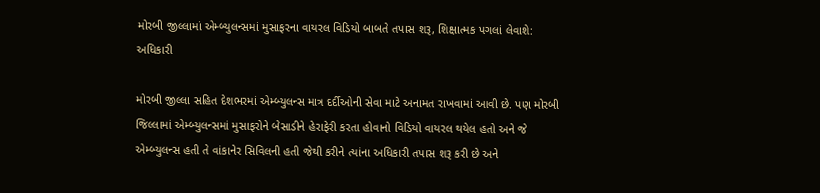મોરબી જીલ્લામાં એમ્બ્યુલન્સમાં મુસાફરના વાયરલ વિડિયો બાબતે તપાસ શરૂ, શિક્ષાત્મક પગલાં લેવાશે: અધિકારી

મોરબી જીલ્લા સહિત દેશભરમાં એમ્બ્યુલન્સ માત્ર દર્દીઓની સેવા માટે અનામત રાખવામાં આવી છે. પણ મોરબી જિલ્લામાં એમ્બ્યુલન્સમાં મુસાફરોને બેસાડીને હેરાફેરી કરતા હોવાનો વિડિયો વાયરલ થયેલ હતો અને જે એમ્બ્યુલન્સ હતી તે વાંકાનેર સિવિલની હતી જેથી કરીને ત્યાંના અધિકારી તપાસ શરૂ કરી છે અને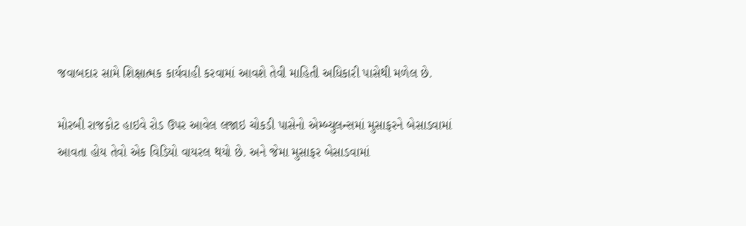જવાબદાર સામે શિક્ષાત્મક કાર્યવાહી કરવામાં આવશે તેવી માહિતી અધિકારી પાસેથી મળેલ છે.

મોરબી રાજકોટ હાઇવે રોડ ઉપર આવેલ લજાઇ ચોકડી પાસેનો એમ્બ્યુલન્સમાં મુસાફરને બેસાડવામાં આવતા હોય તેવો એક વિડિયો વાયરલ થયો છે. અને જેમા મુસાફર બેસાડવામાં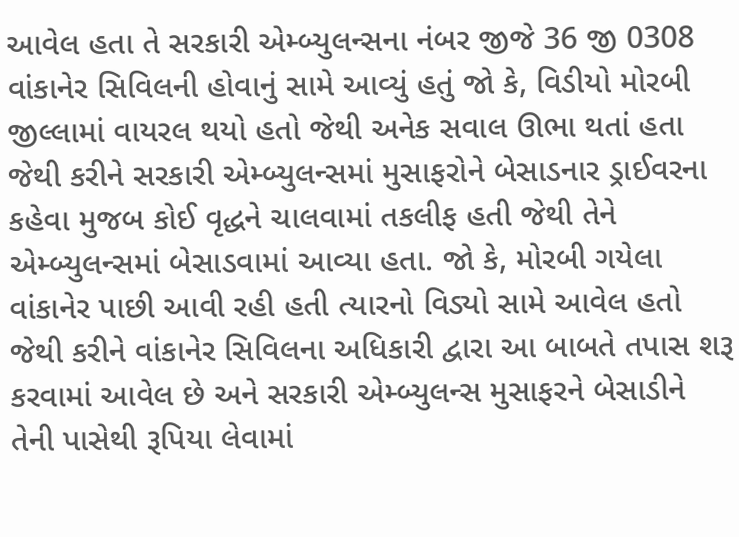આવેલ હતા તે સરકારી એમ્બ્યુલન્સના નંબર જીજે 36 જી 0308 વાંકાનેર સિવિલની હોવાનું સામે આવ્યું હતું જો કે, વિડીયો મોરબી જીલ્લામાં વાયરલ થયો હતો જેથી અનેક સવાલ ઊભા થતાં હતા જેથી કરીને સરકારી એમ્બ્યુલન્સમાં મુસાફરોને બેસાડનાર ડ્રાઈવરના કહેવા મુજબ કોઈ વૃદ્ધને ચાલવામાં તકલીફ હતી જેથી તેને એમ્બ્યુલન્સમાં બેસાડવામાં આવ્યા હતા. જો કે, મોરબી ગયેલા વાંકાનેર પાછી આવી રહી હતી ત્યારનો વિડ્યો સામે આવેલ હતો જેથી કરીને વાંકાનેર સિવિલના અધિકારી દ્વારા આ બાબતે તપાસ શરૂ કરવામાં આવેલ છે અને સરકારી એમ્બ્યુલન્સ મુસાફરને બેસાડીને તેની પાસેથી રૂપિયા લેવામાં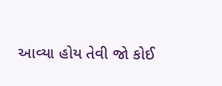આવ્યા હોય તેવી જો કોઈ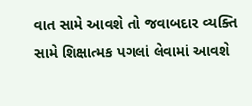વાત સામે આવશે તો જવાબદાર વ્યક્તિ સામે શિક્ષાત્મક પગલાં લેવામાં આવશે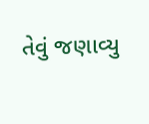તેવું જણાવ્યુ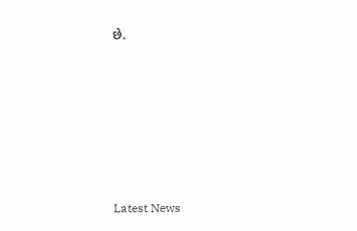છે.






Latest News